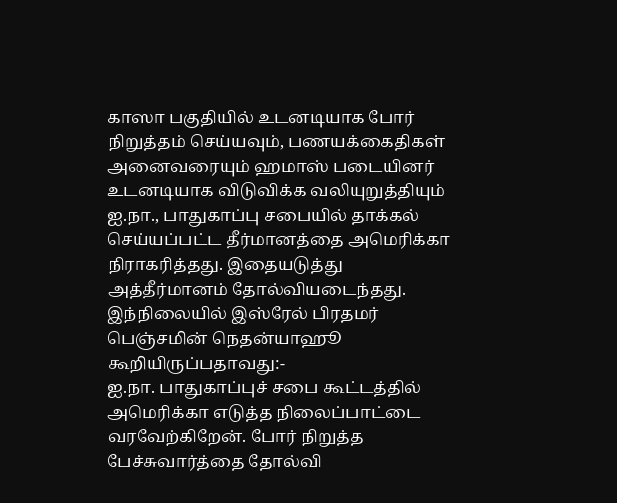காஸா பகுதியில் உடனடியாக போர் நிறுத்தம் செய்யவும், பணயக்கைதிகள் அனைவரையும் ஹமாஸ் படையினர் உடனடியாக விடுவிக்க வலியுறுத்தியும் ஐ.நா., பாதுகாப்பு சபையில் தாக்கல் செய்யப்பட்ட தீர்மானத்தை அமெரிக்கா நிராகரித்தது. இதையடுத்து அத்தீர்மானம் தோல்வியடைந்தது.
இந்நிலையில் இஸ்ரேல் பிரதமர் பெஞ்சமின் நெதன்யாஹூ கூறியிருப்பதாவது:-
ஐ.நா. பாதுகாப்புச் சபை கூட்டத்தில் அமெரிக்கா எடுத்த நிலைப்பாட்டை வரவேற்கிறேன். போர் நிறுத்த பேச்சுவார்த்தை தோல்வி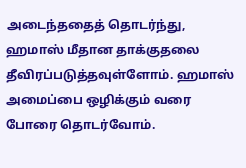அடைந்ததைத் தொடர்ந்து, ஹமாஸ் மீதான தாக்குதலை தீவிரப்படுத்தவுள்ளோம். ஹமாஸ் அமைப்பை ஒழிக்கும் வரை போரை தொடர்வோம்.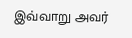இவ்வாறு அவர்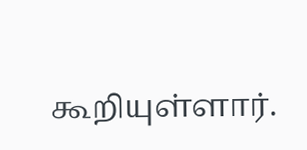கூறியுள்ளார்.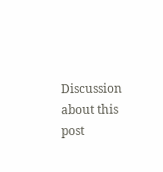Discussion about this post